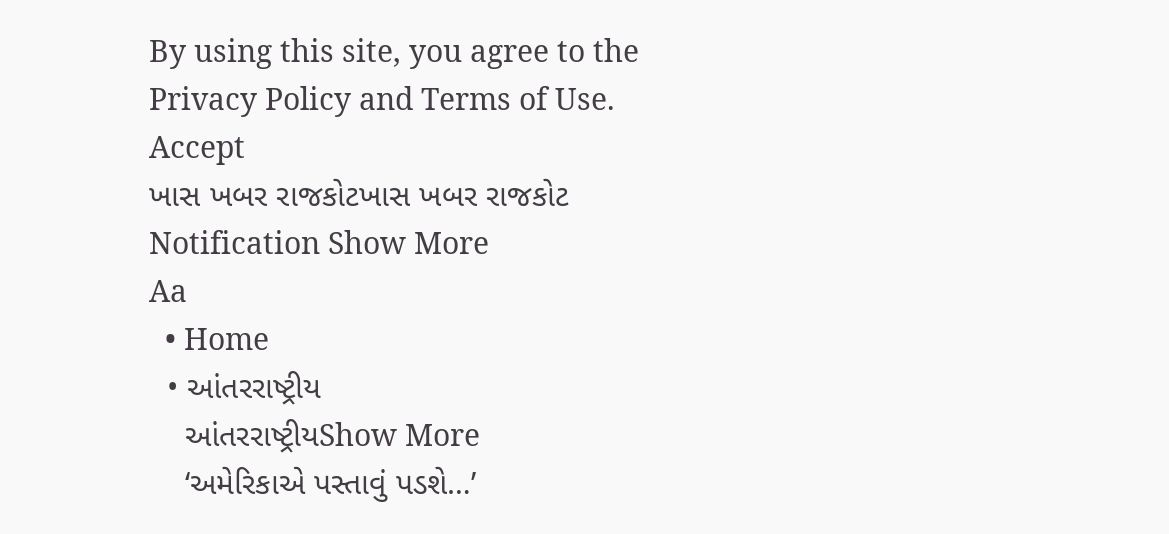By using this site, you agree to the Privacy Policy and Terms of Use.
Accept
ખાસ ખબર રાજકોટખાસ ખબર રાજકોટ
Notification Show More
Aa
  • Home
  • આંતરરાષ્ટ્રીય
    આંતરરાષ્ટ્રીયShow More
    ‘અમેરિકાએ પસ્તાવું પડશે…’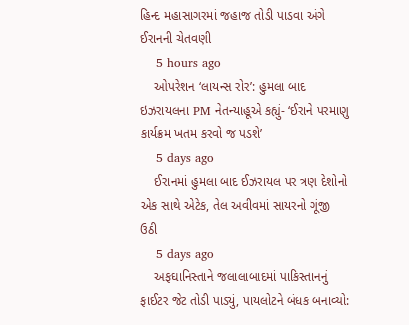હિન્દ મહાસાગરમાં જહાજ તોડી પાડવા અંગે ઈરાનની ચેતવણી
    5 hours ago
    ઓપરેશન ‘લાયન્સ રોર’: હુમલા બાદ ઇઝરાયલના PM નેતન્યાહૂએ કહ્યું- ‘ઈરાને પરમાણુ કાર્યક્રમ ખતમ કરવો જ પડશે’
    5 days ago
    ઈરાનમાં હુમલા બાદ ઈઝરાયલ પર ત્રણ દેશોનો એક સાથે એટેક, તેલ અવીવમાં સાયરનો ગૂંજી ઉઠી
    5 days ago
    અફઘાનિસ્તાને જલાલાબાદમાં પાકિસ્તાનનું ફાઈટર જેટ તોડી પાડ્યું, પાયલોટને બંધક બનાવ્યો: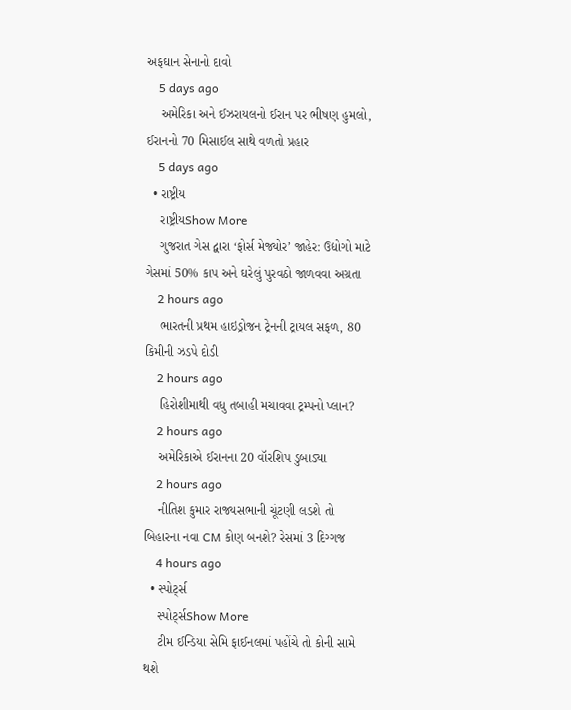અફઘાન સેનાનો દાવો
    5 days ago
    અમેરિકા અને ઈઝરાયલનો ઈરાન પર ભીષણ હુમલો, ઈરાનનો 70 મિસાઈલ સાથે વળતો પ્રહાર
    5 days ago
  • રાષ્ટ્રીય
    રાષ્ટ્રીયShow More
    ગુજરાત ગેસ દ્વારા ‘ફોર્સ મેજ્યોર’ જાહેર: ઉદ્યોગો માટે ગેસમાં 50% કાપ અને ઘરેલું પુરવઠો જાળવવા અગ્રતા
    2 hours ago
    ભારતની પ્રથમ હાઇડ્રોજન ટ્રેનની ટ્રાયલ સફળ, 80 કિમીની ઝડપે દોડી
    2 hours ago
    હિરોશીમાથી વધુ તબાહી મચાવવા ટ્રમ્પનો પ્લાન?
    2 hours ago
    અમેરિકાએ ઈરાનના 20 વૉરશિપ ડુબાડ્યા
    2 hours ago
    નીતિશ કુમાર રાજ્યસભાની ચૂંટણી લડશે તો બિહારના નવા CM કોણ બનશે? રેસમાં 3 દિગ્ગજ
    4 hours ago
  • સ્પોર્ટ્સ
    સ્પોર્ટ્સShow More
    ટીમ ઈન્ડિયા સેમિ ફાઈનલમાં પહોંચે તો કોની સામે થશે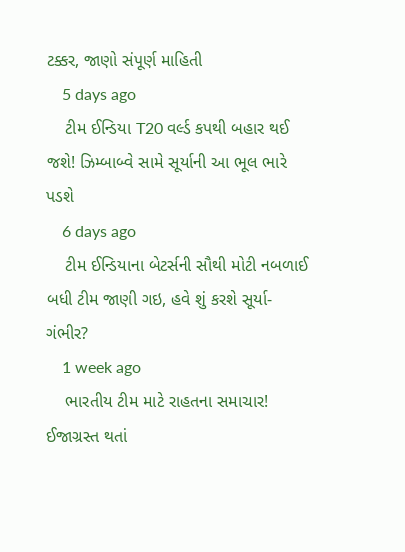ટક્કર, જાણો સંપૂર્ણ માહિતી
    5 days ago
    ટીમ ઈન્ડિયા T20 વર્લ્ડ કપથી બહાર થઈ જશે! ઝિમ્બાબ્વે સામે સૂર્યાની આ ભૂલ ભારે પડશે
    6 days ago
    ટીમ ઈન્ડિયાના બેટર્સની સૌથી મોટી નબળાઈ બધી ટીમ જાણી ગઇ, હવે શું કરશે સૂર્યા-ગંભીર?
    1 week ago
    ભારતીય ટીમ માટે રાહતના સમાચાર! ઈજાગ્રસ્ત થતાં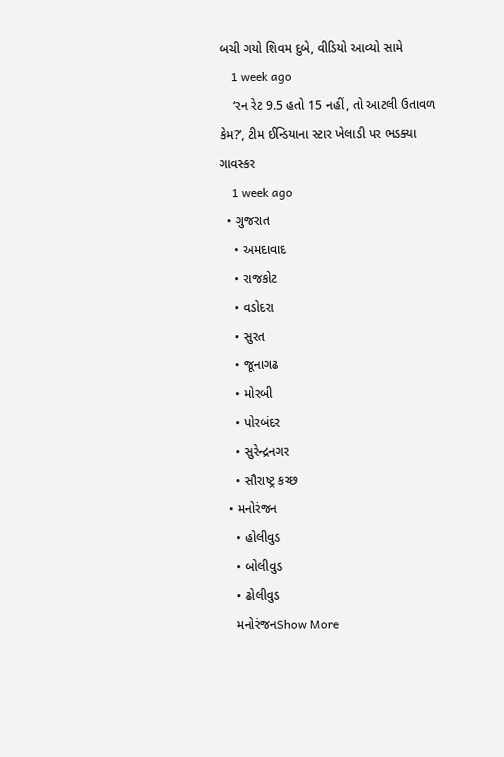બચી ગયો શિવમ દુબે, વીડિયો આવ્યો સામે
    1 week ago
    ‘રન રેટ 9.5 હતો 15 નહીં, તો આટલી ઉતાવળ કેમ?’, ટીમ ઈન્ડિયાના સ્ટાર ખેલાડી પર ભડક્યા ગાવસ્કર
    1 week ago
  • ગુજરાત
    • અમદાવાદ
    • રાજકોટ
    • વડોદરા
    • સુરત
    • જૂનાગઢ
    • મોરબી
    • પોરબંદર
    • સુરેન્દ્રનગર
    • સૌરાષ્ટ્ર કચ્છ
  • મનોરંજન
    • હોલીવુડ
    • બોલીવુડ
    • ઢોલીવુડ
    મનોરંજનShow More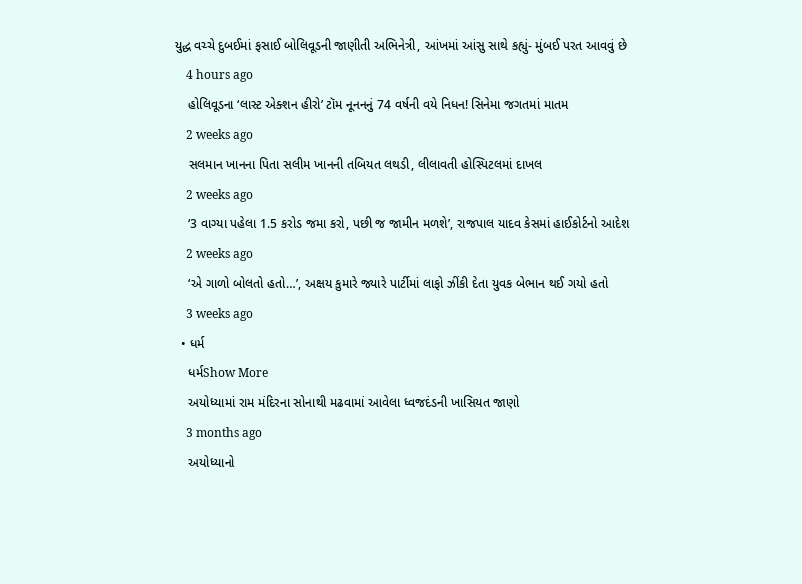યુદ્ધ વચ્ચે દુબઈમાં ફસાઈ બોલિવૂડની જાણીતી અભિનેત્રી, આંખમાં આંસુ સાથે કહ્યું- મુંબઈ પરત આવવું છે
    4 hours ago
    હોલિવૂડના ‘લાસ્ટ એક્શન હીરો’ ટૉમ નૂનનનું 74 વર્ષની વયે નિધન! સિનેમા જગતમાં માતમ
    2 weeks ago
    સલમાન ખાનના પિતા સલીમ ખાનની તબિયત લથડી, લીલાવતી હોસ્પિટલમાં દાખલ
    2 weeks ago
    ‘3 વાગ્યા પહેલા 1.5 કરોડ જમા કરો, પછી જ જામીન મળશે’, રાજપાલ યાદવ કેસમાં હાઈકોર્ટનો આદેશ
    2 weeks ago
    ‘એ ગાળો બોલતો હતો…’, અક્ષય કુમારે જ્યારે પાર્ટીમાં લાફો ઝીંકી દેતા યુવક બેભાન થઈ ગયો હતો
    3 weeks ago
  • ધર્મ
    ધર્મShow More
    અયોધ્યામાં રામ મંદિરના સોનાથી મઢવામાં આવેલા ધ્વજદંડની ખાસિયત જાણો
    3 months ago
    અયોધ્યાનો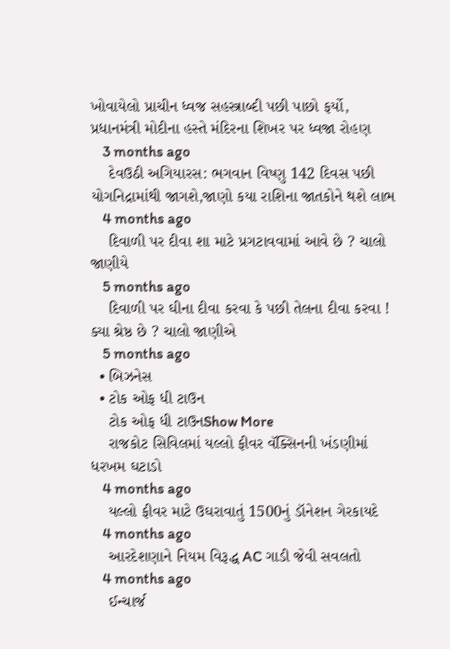ખોવાયેલો પ્રાચીન ધ્વજ સહસ્ત્રાબ્દી પછી પાછો ફર્યો, પ્રધાનમંત્રી મોદીના હસ્તે મંદિરના શિખર પર ધ્વજા રોહણ
    3 months ago
    દેવઉઠી અગિયારસ: ભગવાન વિષ્ણુ 142 દિવસ પછી યોગનિદ્રામાંથી જાગશે,જાણો કયા રાશિના જાતકોને થશે લાભ
    4 months ago
    દિવાળી પર દીવા શા માટે પ્રગટાવવામાં આવે છે ? ચાલો જાણીયે
    5 months ago
    દિવાળી પર ઘીના દીવા કરવા કે પછી તેલના દીવા કરવા ! ક્યા શ્રેષ્ઠ છે ? ચાલો જાણીએ
    5 months ago
  • બિઝનેસ
  • ટોક ઓફ ધી ટાઉન
    ટોક ઓફ ધી ટાઉનShow More
    રાજકોટ સિવિલમાં યલ્લો ફીવર વૅક્સિનની ખંડણીમાં ધરખમ ઘટાડો
    4 months ago
    યલ્લો ફીવર માટે ઉઘરાવાતું 1500નું ડૉનેશન ગેરકાયદે
    4 months ago
    આરદેશણાને નિયમ વિરૂદ્ધ AC ગાડી જેવી સવલતો
    4 months ago
    ઈન્ચાર્જ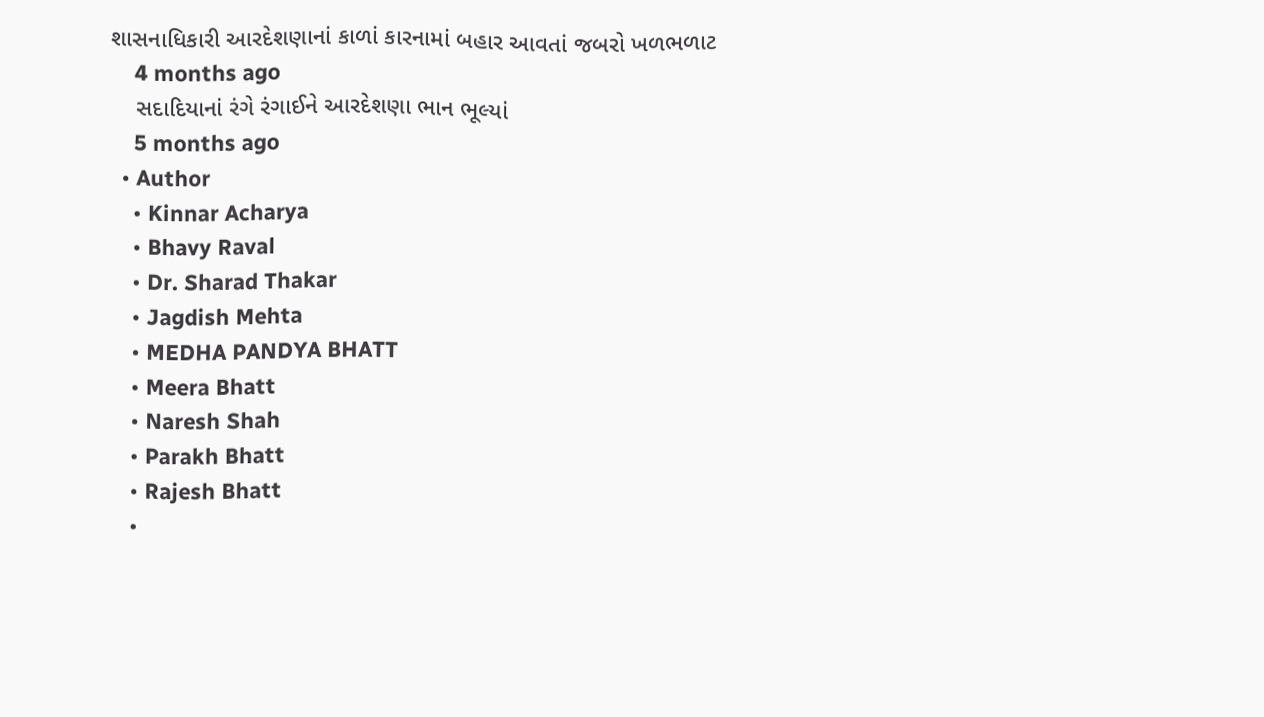શાસનાધિકારી આરદેશણાનાં કાળાં કારનામાં બહાર આવતાં જબરો ખળભળાટ
    4 months ago
    સદાદિયાનાં રંગે રંગાઈને આરદેશણા ભાન ભૂલ્યાં
    5 months ago
  • Author
    • Kinnar Acharya
    • Bhavy Raval
    • Dr. Sharad Thakar
    • Jagdish Mehta
    • MEDHA PANDYA BHATT
    • Meera Bhatt
    • Naresh Shah
    • Parakh Bhatt
    • Rajesh Bhatt
    •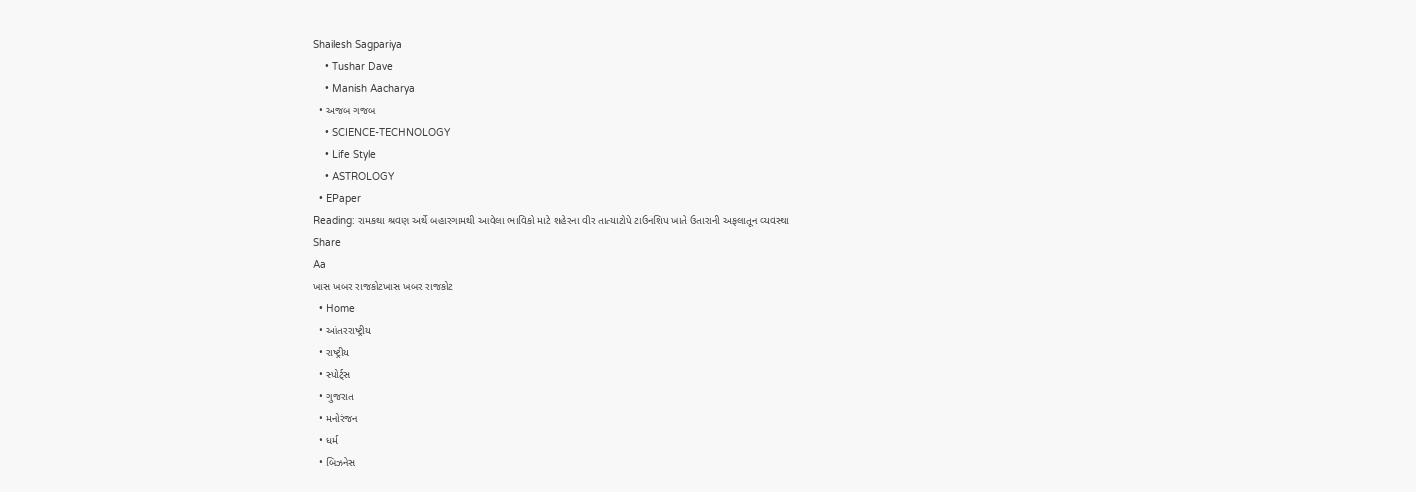Shailesh Sagpariya
    • Tushar Dave
    • Manish Aacharya
  • અજબ ગજબ
    • SCIENCE-TECHNOLOGY
    • Life Style
    • ASTROLOGY
  • EPaper
Reading: રામકથા શ્રવણ અર્થે બહારગામથી આવેલા ભાવિકો માટે શહેરના વીર તાત્યાટોપે ટાઉનશિપ ખાતે ઉતારાની અફલાતૂન વ્યવસ્થા
Share
Aa
ખાસ ખબર રાજકોટખાસ ખબર રાજકોટ
  • Home
  • આંતરરાષ્ટ્રીય
  • રાષ્ટ્રીય
  • સ્પોર્ટ્સ
  • ગુજરાત
  • મનોરંજન
  • ધર્મ
  • બિઝનેસ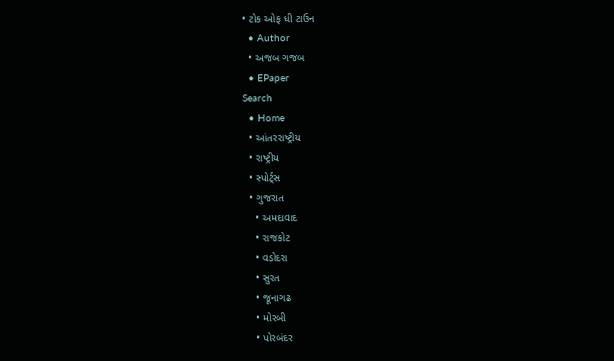• ટોક ઓફ ધી ટાઉન
  • Author
  • અજબ ગજબ
  • EPaper
Search
  • Home
  • આંતરરાષ્ટ્રીય
  • રાષ્ટ્રીય
  • સ્પોર્ટ્સ
  • ગુજરાત
    • અમદાવાદ
    • રાજકોટ
    • વડોદરા
    • સુરત
    • જૂનાગઢ
    • મોરબી
    • પોરબંદર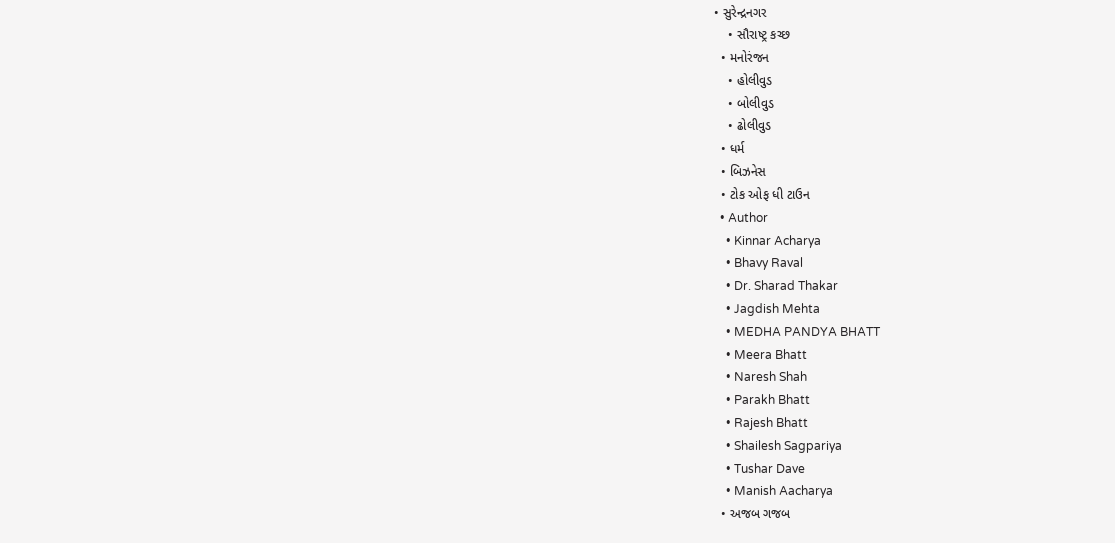• સુરેન્દ્રનગર
    • સૌરાષ્ટ્ર કચ્છ
  • મનોરંજન
    • હોલીવુડ
    • બોલીવુડ
    • ઢોલીવુડ
  • ધર્મ
  • બિઝનેસ
  • ટોક ઓફ ધી ટાઉન
  • Author
    • Kinnar Acharya
    • Bhavy Raval
    • Dr. Sharad Thakar
    • Jagdish Mehta
    • MEDHA PANDYA BHATT
    • Meera Bhatt
    • Naresh Shah
    • Parakh Bhatt
    • Rajesh Bhatt
    • Shailesh Sagpariya
    • Tushar Dave
    • Manish Aacharya
  • અજબ ગજબ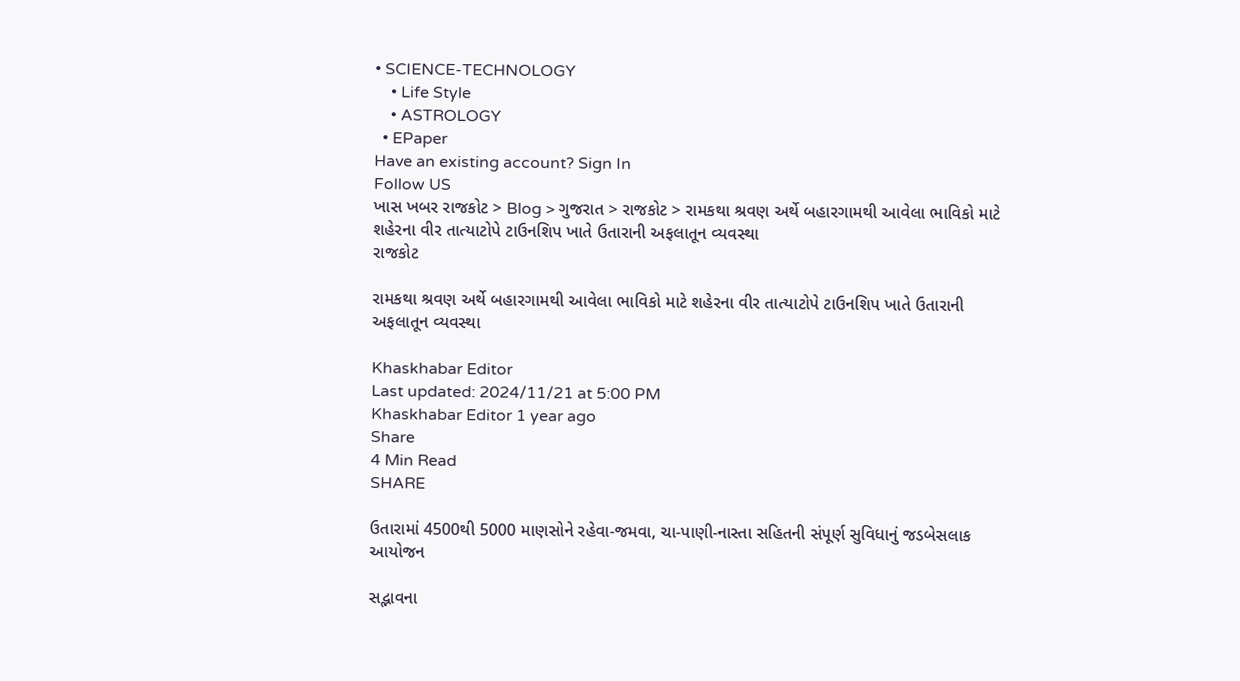• SCIENCE-TECHNOLOGY
    • Life Style
    • ASTROLOGY
  • EPaper
Have an existing account? Sign In
Follow US
ખાસ ખબર રાજકોટ > Blog > ગુજરાત > રાજકોટ > રામકથા શ્રવણ અર્થે બહારગામથી આવેલા ભાવિકો માટે શહેરના વીર તાત્યાટોપે ટાઉનશિપ ખાતે ઉતારાની અફલાતૂન વ્યવસ્થા
રાજકોટ

રામકથા શ્રવણ અર્થે બહારગામથી આવેલા ભાવિકો માટે શહેરના વીર તાત્યાટોપે ટાઉનશિપ ખાતે ઉતારાની અફલાતૂન વ્યવસ્થા

Khaskhabar Editor
Last updated: 2024/11/21 at 5:00 PM
Khaskhabar Editor 1 year ago
Share
4 Min Read
SHARE

ઉતારામાં 4500થી 5000 માણસોને રહેવા-જમવા, ચા-પાણી-નાસ્તા સહિતની સંપૂર્ણ સુવિધાનું જડબેસલાક આયોજન

સદ્ભાવના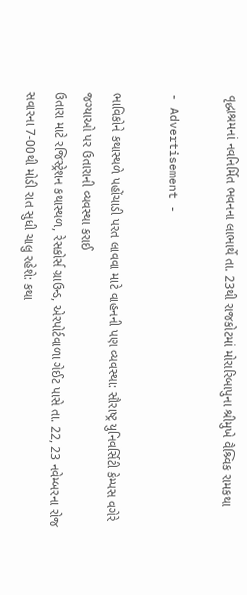વૃદ્ધાશ્રમનાં નવનિર્મિત ભવનના લાભાર્થે તા. 23થી રાજકોટમાં મોરારિબાપુના શ્રીમુખે વૈશ્ર્વિક રામકથા

- Advertisement -

ભાવિકોને કથાસ્થળે પહોંચાડી પરત લાવવા માટે વાહનની પણ વ્યવસ્થા: સૌરાષ્ટ્ર યુનિવર્સિટી કેમ્પસ વગેરે જગ્યાઓ પર ઉતારાની વ્યવસ્થા કરાઈ
ઉતારા માટે રજિસ્ટ્રેશન કથાસ્થળ, રેસકોર્સ ગ્રાઉન્ડ, એરપોર્ટવાળા ગેઈટ પાસે તા. 22, 23 નવેમ્બરના રોજ સવારના 7-00થી મોડી રાત સુધી ચાલુ રહેશે: કથા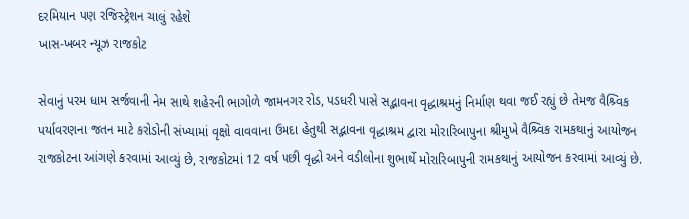દરમિયાન પણ રજિસ્ટ્રેશન ચાલું રહેશે
ખાસ-ખબર ન્યૂઝ રાજકોટ

સેવાનું પરમ ધામ સર્જવાની નેમ સાથે શહેરની ભાગોળે જામનગર રોડ, પડધરી પાસે સદ્ભાવના વૃદ્ધાશ્રમનું નિર્માણ થવા જઈ રહ્યું છે તેમજ વૈશ્ર્વિક પર્યાવરણના જતન માટે કરોડોની સંખ્યામાં વૃક્ષો વાવવાના ઉમદા હેતુથી સદ્ભાવના વૃદ્ધાશ્રમ દ્વારા મોરારિબાપુના શ્રીમુખે વૈશ્ર્વિક રામકથાનું આયોજન રાજકોટના આંગણે કરવામાં આવ્યું છે, રાજકોટમાં 12 વર્ષ પછી વૃદ્ધો અને વડીલોના શુભાર્થે મોરારિબાપુની રામકથાનું આયોજન કરવામાં આવ્યું છે.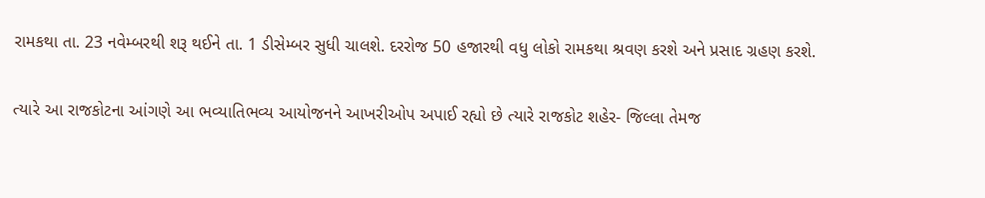રામકથા તા. 23 નવેમ્બરથી શરૂ થઈને તા. 1 ડીસેમ્બર સુધી ચાલશે. દરરોજ 50 હજારથી વધુ લોકો રામકથા શ્રવણ કરશે અને પ્રસાદ ગ્રહણ કરશે.

ત્યારે આ રાજકોટના આંગણે આ ભવ્યાતિભવ્ય આયોજનને આખરીઓપ અપાઈ રહ્યો છે ત્યારે રાજકોટ શહેર- જિલ્લા તેમજ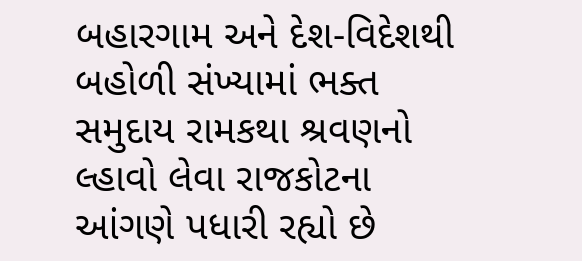બહારગામ અને દેશ-વિદેશથી બહોળી સંખ્યામાં ભક્ત સમુદાય રામકથા શ્રવણનો લ્હાવો લેવા રાજકોટના આંગણે પધારી રહ્યો છે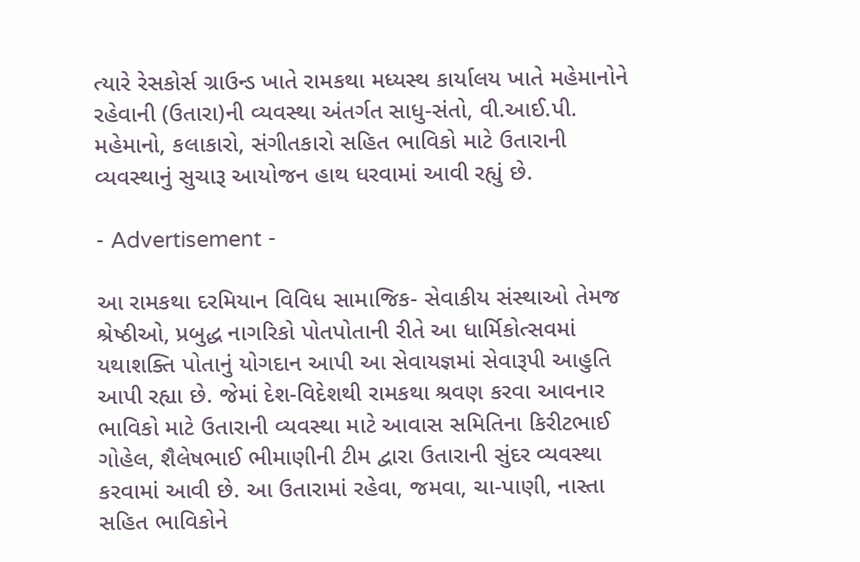ત્યારે રેસકોર્સ ગ્રાઉન્ડ ખાતે રામકથા મધ્યસ્થ કાર્યાલય ખાતે મહેમાનોને રહેવાની (ઉતારા)ની વ્યવસ્થા અંતર્ગત સાધુ-સંતો, વી.આઈ.પી. મહેમાનો, કલાકારો, સંગીતકારો સહિત ભાવિકો માટે ઉતારાની વ્યવસ્થાનું સુચારૂ આયોજન હાથ ધરવામાં આવી રહ્યું છે.

- Advertisement -

આ રામકથા દરમિયાન વિવિધ સામાજિક- સેવાકીય સંસ્થાઓ તેમજ શ્રેષ્ઠીઓ, પ્રબુદ્ધ નાગરિકો પોતપોતાની રીતે આ ધાર્મિકોત્સવમાં યથાશક્તિ પોતાનું યોગદાન આપી આ સેવાયજ્ઞમાં સેવારૂપી આહુતિ આપી રહ્યા છે. જેમાં દેશ-વિદેશથી રામકથા શ્રવણ કરવા આવનાર ભાવિકો માટે ઉતારાની વ્યવસ્થા માટે આવાસ સમિતિના કિરીટભાઈ ગોહેલ, શૈલેષભાઈ ભીમાણીની ટીમ દ્વારા ઉતારાની સુંદર વ્યવસ્થા કરવામાં આવી છે. આ ઉતારામાં રહેવા, જમવા, ચા-પાણી, નાસ્તા સહિત ભાવિકોને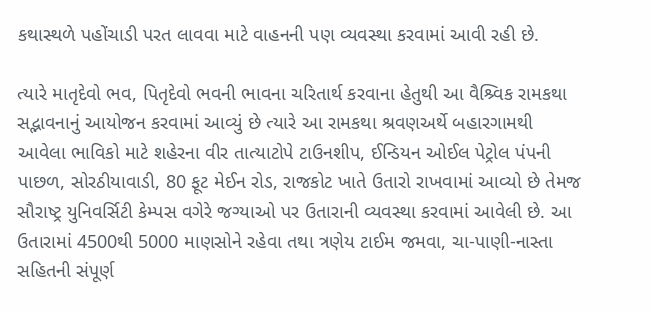કથાસ્થળે પહોંચાડી પરત લાવવા માટે વાહનની પણ વ્યવસ્થા કરવામાં આવી રહી છે.

ત્યારે માતૃદેવો ભવ, પિતૃદેવો ભવની ભાવના ચરિતાર્થ કરવાના હેતુથી આ વૈશ્ર્વિક રામકથા સદ્ભાવનાનું આયોજન કરવામાં આવ્યું છે ત્યારે આ રામકથા શ્રવણઅર્થે બહારગામથી આવેલા ભાવિકો માટે શહેરના વીર તાત્યાટોપે ટાઉનશીપ, ઈન્ડિયન ઓઈલ પેટ્રોલ પંપની પાછળ, સોરઠીયાવાડી, 80 ફૂટ મેઈન રોડ, રાજકોટ ખાતે ઉતારો રાખવામાં આવ્યો છે તેમજ સૌરાષ્ટ્ર યુનિવર્સિટી કેમ્પસ વગેરે જગ્યાઓ પર ઉતારાની વ્યવસ્થા કરવામાં આવેલી છે. આ ઉતારામાં 4500થી 5000 માણસોને રહેવા તથા ત્રણેય ટાઈમ જમવા, ચા-પાણી-નાસ્તા સહિતની સંપૂર્ણ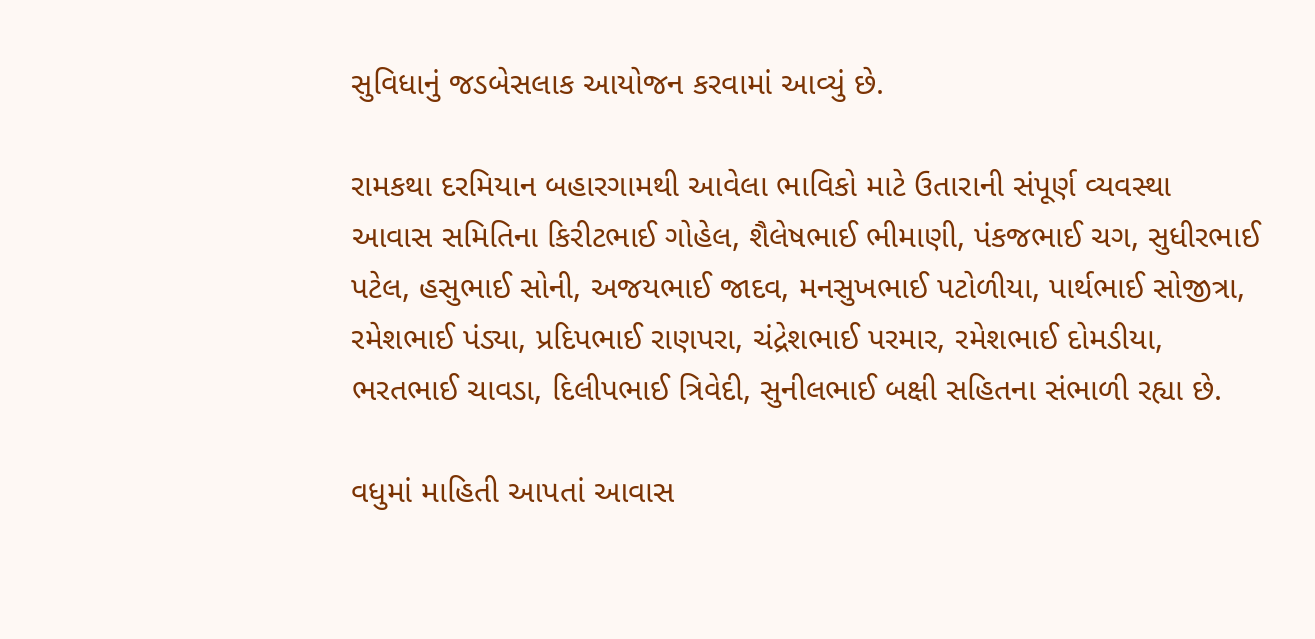સુવિધાનું જડબેસલાક આયોજન કરવામાં આવ્યું છે.

રામકથા દરમિયાન બહારગામથી આવેલા ભાવિકો માટે ઉતારાની સંપૂર્ણ વ્યવસ્થા આવાસ સમિતિના કિરીટભાઈ ગોહેલ, શૈલેષભાઈ ભીમાણી, પંકજભાઈ ચગ, સુધીરભાઈ પટેલ, હસુભાઈ સોની, અજયભાઈ જાદવ, મનસુખભાઈ પટોળીયા, પાર્થભાઈ સોજીત્રા, રમેશભાઈ પંડ્યા, પ્રદિપભાઈ રાણપરા, ચંદ્રેશભાઈ પરમાર, રમેશભાઈ દોમડીયા, ભરતભાઈ ચાવડા, દિલીપભાઈ ત્રિવેદી, સુનીલભાઈ બક્ષી સહિતના સંભાળી રહ્યા છે.

વધુમાં માહિતી આપતાં આવાસ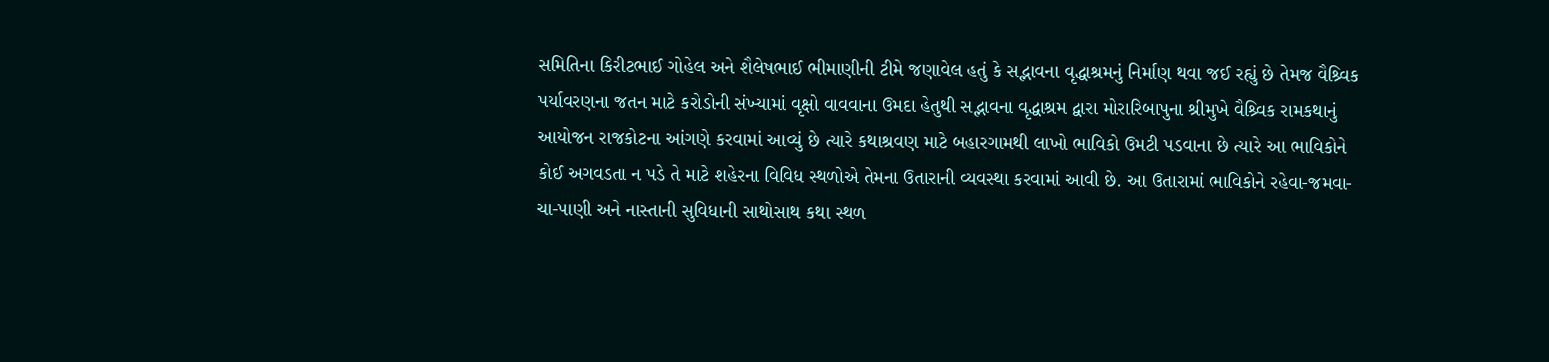સમિતિના કિરીટભાઈ ગોહેલ અને શૈલેષભાઈ ભીમાણીની ટીમે જણાવેલ હતું કે સદ્ભાવના વૃદ્ધાશ્રમનું નિર્માણ થવા જઈ રહ્યું છે તેમજ વૈશ્ર્વિક પર્યાવરણના જતન માટે કરોડોની સંખ્યામાં વૃક્ષો વાવવાના ઉમદા હેતુથી સદ્ભાવના વૃદ્ધાશ્રમ દ્વારા મોરારિબાપુના શ્રીમુખે વૈશ્ર્વિક રામકથાનું આયોજન રાજકોટના આંગણે કરવામાં આવ્યું છે ત્યારે કથાશ્રવણ માટે બહારગામથી લાખો ભાવિકો ઉમટી પડવાના છે ત્યારે આ ભાવિકોને કોઈ અગવડતા ન પડે તે માટે શહેરના વિવિધ સ્થળોએ તેમના ઉતારાની વ્યવસ્થા કરવામાં આવી છે. આ ઉતારામાં ભાવિકોને રહેવા-જમવા-ચા-પાણી અને નાસ્તાની સુવિધાની સાથોસાથ કથા સ્થળ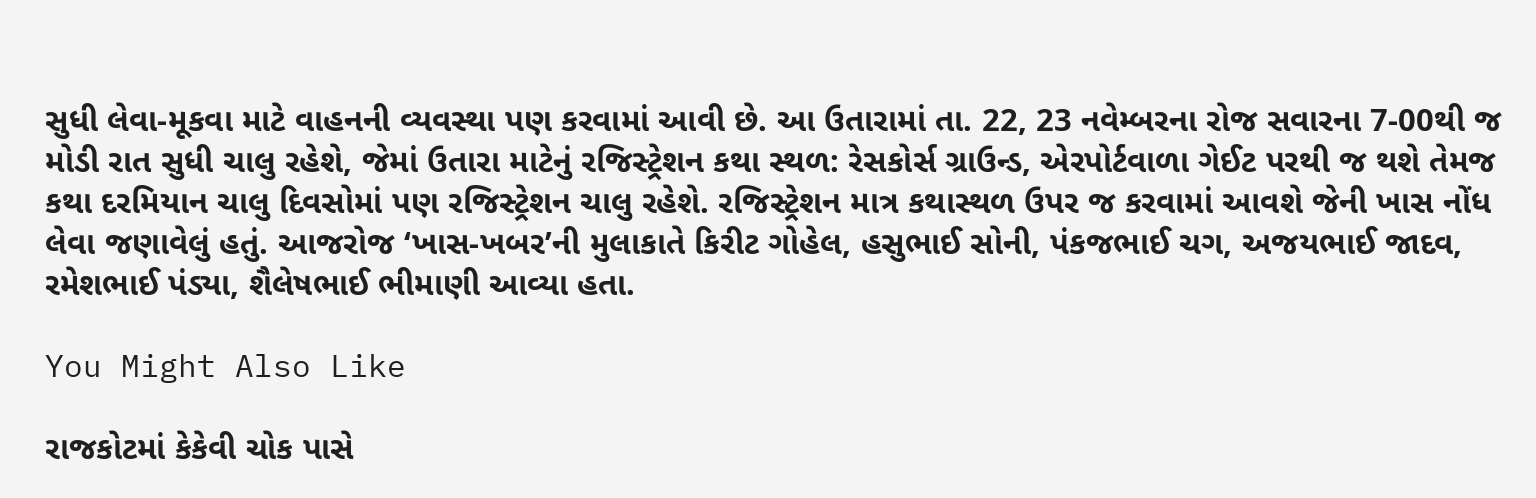સુધી લેવા-મૂકવા માટે વાહનની વ્યવસ્થા પણ કરવામાં આવી છે. આ ઉતારામાં તા. 22, 23 નવેમ્બરના રોજ સવારના 7-00થી જ મોડી રાત સુધી ચાલુ રહેશે, જેમાં ઉતારા માટેનું રજિસ્ટ્રેશન કથા સ્થળ: રેસકોર્સ ગ્રાઉન્ડ, એરપોર્ટવાળા ગેઈટ પરથી જ થશે તેમજ કથા દરમિયાન ચાલુ દિવસોમાં પણ રજિસ્ટ્રેશન ચાલુ રહેશે. રજિસ્ટ્રેશન માત્ર કથાસ્થળ ઉપર જ કરવામાં આવશે જેની ખાસ નોંધ લેવા જણાવેલું હતું. આજરોજ ‘ખાસ-ખબર’ની મુલાકાતે કિરીટ ગોહેલ, હસુભાઈ સોની, પંકજભાઈ ચગ, અજયભાઈ જાદવ, રમેશભાઈ પંડ્યા, શૈલેષભાઈ ભીમાણી આવ્યા હતા.

You Might Also Like

રાજકોટમાં કેકેવી ચોક પાસે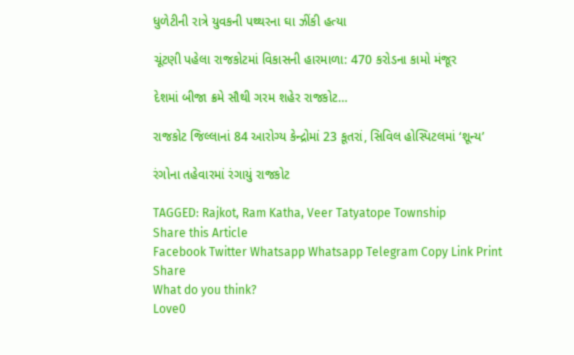ધુળેટીની રાત્રે યુવકની પથ્થરના ઘા ઝીંકી હત્યા

ચૂંટણી પહેલા રાજકોટમાં વિકાસની હારમાળા: 470 કરોડના કામો મંજૂર

દેશમાં બીજા ક્રમે સૌથી ગરમ શહેર રાજકોટ…

રાજકોટ જિલ્લાનાં 84 આરોગ્ય કેન્દ્રોમાં 23 કૂતરાં, સિવિલ હોસ્પિટલમાં ‘શૂન્ય’

રંગોના તહેવારમાં રંગાયું રાજકોટ

TAGGED: Rajkot, Ram Katha, Veer Tatyatope Township
Share this Article
Facebook Twitter Whatsapp Whatsapp Telegram Copy Link Print
Share
What do you think?
Love0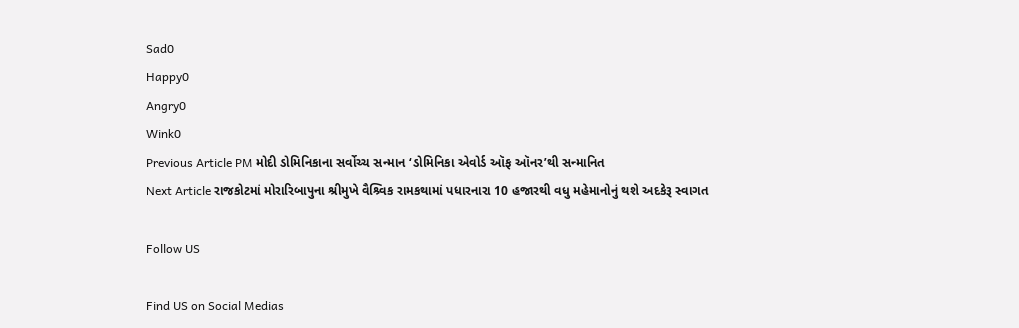Sad0
Happy0
Angry0
Wink0
Previous Article PM મોદી ડોમિનિકાના સર્વોચ્ચ સન્માન ‘ડોમિનિકા એવોર્ડ ઑફ ઑનર’થી સન્માનિત
Next Article રાજકોટમાં મોરારિબાપુના શ્રીમુખે વૈશ્ર્વિક રામકથામાં પધારનારા 10 હજારથી વધુ મહેમાનોનું થશે અદકેરૂ સ્વાગત

Follow US

Find US on Social Medias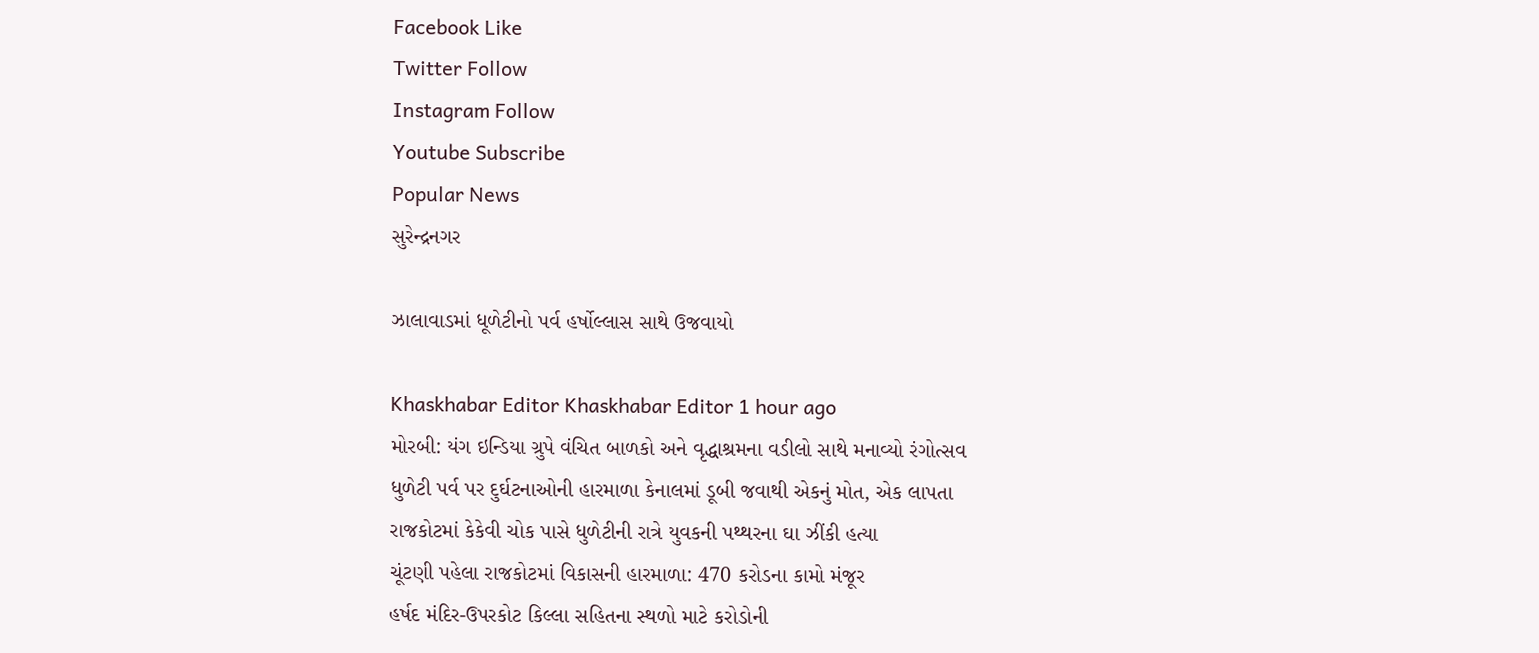Facebook Like
Twitter Follow
Instagram Follow
Youtube Subscribe
Popular News
સુરેન્દ્રનગર

ઝાલાવાડમાં ધૂળેટીનો પર્વ હર્ષોલ્લાસ સાથે ઉજવાયો

Khaskhabar Editor Khaskhabar Editor 1 hour ago
મોરબી: યંગ ઇન્ડિયા ગ્રુપે વંચિત બાળકો અને વૃદ્ધાશ્રમના વડીલો સાથે મનાવ્યો રંગોત્સવ
ધુળેટી પર્વ પર દુર્ઘટનાઓની હારમાળા કેનાલમાં ડૂબી જવાથી એકનું મોત, એક લાપતા
રાજકોટમાં કેકેવી ચોક પાસે ધુળેટીની રાત્રે યુવકની પથ્થરના ઘા ઝીંકી હત્યા
ચૂંટણી પહેલા રાજકોટમાં વિકાસની હારમાળા: 470 કરોડના કામો મંજૂર
હર્ષદ મંદિર-ઉપરકોટ કિલ્લા સહિતના સ્થળો માટે કરોડોની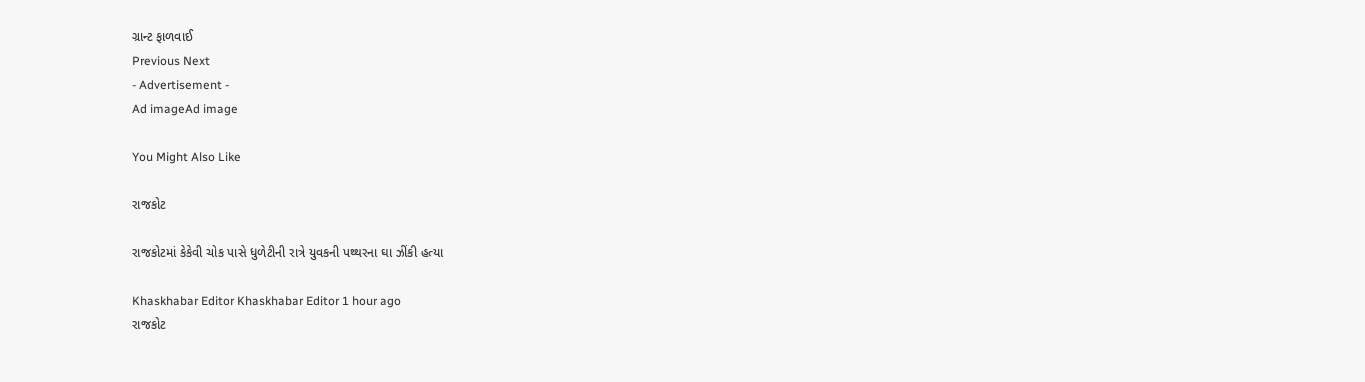ગ્રાન્ટ ફાળવાઈ
Previous Next
- Advertisement -
Ad imageAd image

You Might Also Like

રાજકોટ

રાજકોટમાં કેકેવી ચોક પાસે ધુળેટીની રાત્રે યુવકની પથ્થરના ઘા ઝીંકી હત્યા

Khaskhabar Editor Khaskhabar Editor 1 hour ago
રાજકોટ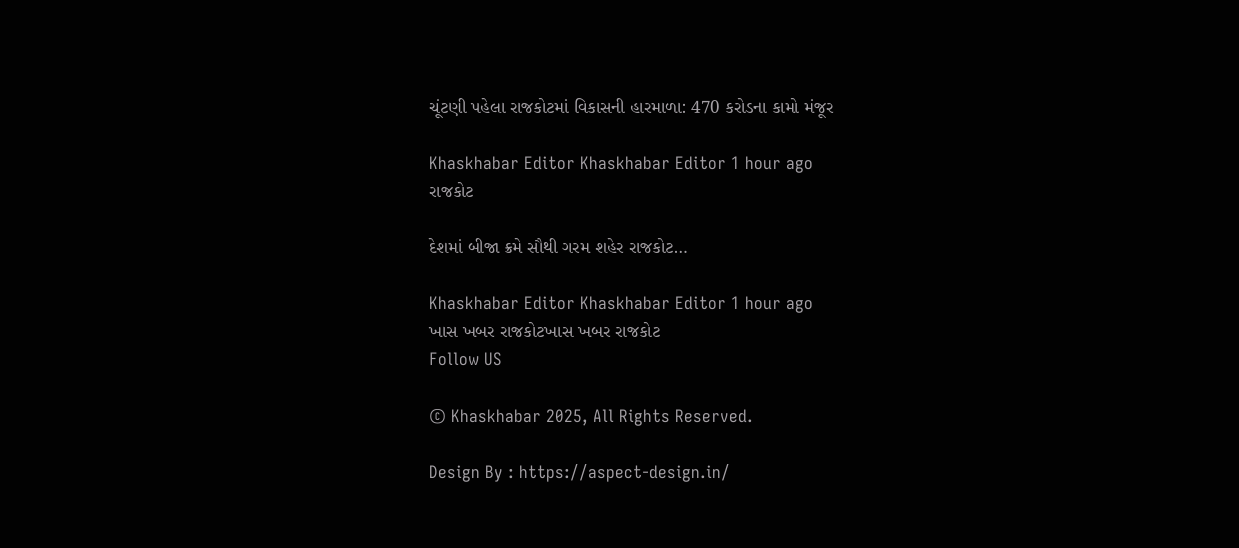ચૂંટણી પહેલા રાજકોટમાં વિકાસની હારમાળા: 470 કરોડના કામો મંજૂર

Khaskhabar Editor Khaskhabar Editor 1 hour ago
રાજકોટ

દેશમાં બીજા ક્રમે સૌથી ગરમ શહેર રાજકોટ…

Khaskhabar Editor Khaskhabar Editor 1 hour ago
ખાસ ખબર રાજકોટખાસ ખબર રાજકોટ
Follow US

© Khaskhabar 2025, All Rights Reserved.

Design By : https://aspect-design.in/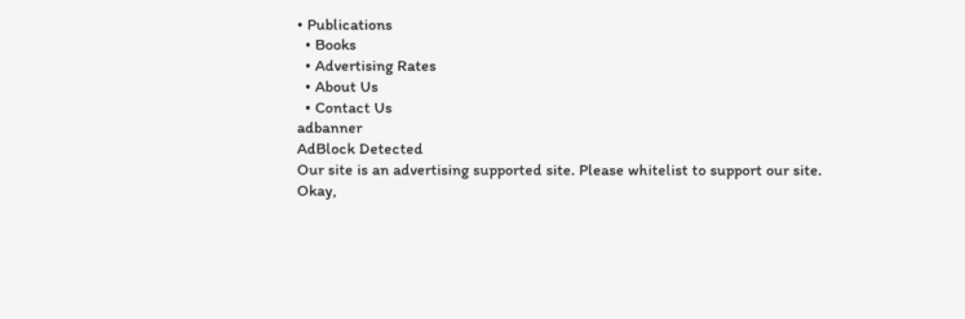• Publications
  • Books
  • Advertising Rates
  • About Us
  • Contact Us
adbanner
AdBlock Detected
Our site is an advertising supported site. Please whitelist to support our site.
Okay,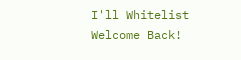I'll Whitelist
Welcome Back!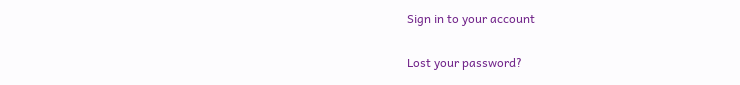Sign in to your account

Lost your password?